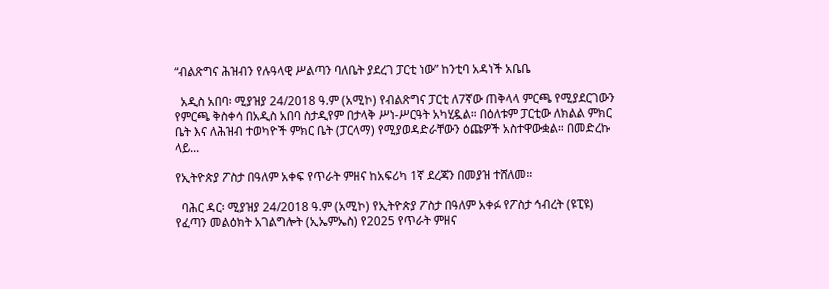“ብልጽግና ሕዝብን የሉዓላዊ ሥልጣን ባለቤት ያደረገ ፓርቲ ነው” ከንቲባ አዳነች አቤቤ

  አዲስ አበባ፡ ሚያዝያ 24/2018 ዓ.ም (አሚኮ) የብልጽግና ፓርቲ ለ7ኛው ጠቅላላ ምርጫ የሚያደርገውን የምርጫ ቅስቀሳ በአዲስ አበባ ስታዲየም በታላቅ ሥነ-ሥርዓት አካሂዷል። በዕለቱም ፓርቲው ለክልል ምክር ቤት እና ለሕዝብ ተወካዮች ምክር ቤት (ፓርላማ) የሚያወዳድራቸውን ዕጩዎች አስተዋውቋል። በመድረኩ ላይ...

የኢትዮጵያ ፖስታ በዓለም አቀፍ የጥራት ምዘና ከአፍሪካ 1ኛ ደረጃን በመያዝ ተሸለመ።

  ባሕር ዳር፡ ሚያዝያ 24/2018 ዓ.ም (አሚኮ) የኢትዮጵያ ፖስታ በዓለም አቀፉ የፖስታ ኅብረት (ዩፒዩ) የፈጣን መልዕክት አገልግሎት (ኢኤምኤስ) የ2025 የጥራት ምዘና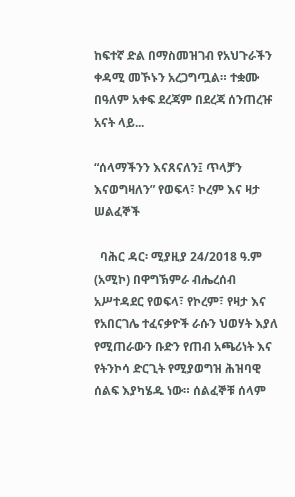ከፍተኛ ድል በማስመዝገብ የአህጉራችን ቀዳሚ መኾኑን አረጋግጧል። ተቋሙ በዓለም አቀፍ ደረጃም በደረጃ ሰንጠረዡ አናት ላይ...

“ሰላማችንን እናጸናለን፤ ጥላቻን እናወግዛለን” የወፍላ፣ ኮረም እና ዛታ ሠልፈኞች

  ባሕር ዳር፡ ሚያዚያ 24/2018 ዓ.ም (አሚኮ) በዋግኽምራ ብሔረሰብ አሥተዳደር የወፍላ፣ የኮረም፣ የዛታ እና የአበርገሌ ተፈናቃዮች ራሱን ህወሃት እያለ የሚጠራውን ቡድን የጠብ አጫሪነት እና የትንኮሳ ድርጊት የሚያወግዝ ሕዝባዊ ሰልፍ እያካሄዱ ነው። ሰልፈኞቹ ሰላም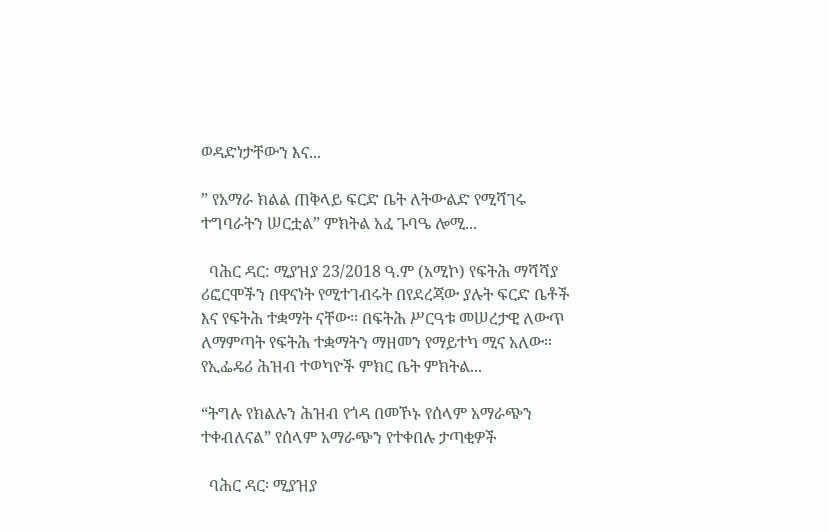ወዳድነታቸውን እና...

” የአማራ ክልል ጠቅላይ ፍርድ ቤት ለትውልድ የሚሻገሩ ተግባራትን ሠርቷል” ምክትል አፈ ጉባዔ ሎሚ...

  ባሕር ዳር: ሚያዝያ 23/2018 ዓ.ም (አሚኮ) የፍትሕ ማሻሻያ ሪፎርሞችን በዋናነት የሚተገብሩት በየደረጃው ያሉት ፍርድ ቤቶች እና የፍትሕ ተቋማት ናቸው። በፍትሕ ሥርዓቱ መሠረታዊ ለውጥ ለማምጣት የፍትሕ ተቋማትን ማዘመን የማይተካ ሚና አለው። የኢፌዴሪ ሕዝብ ተወካዮች ምክር ቤት ምክትል...

“ትግሉ የክልሉን ሕዝብ የጎዳ በመኾኑ የሰላም አማራጭን ተቀብለናል” የሰላም አማራጭን የተቀበሉ ታጣቂዎች

  ባሕር ዳር፡ ሚያዝያ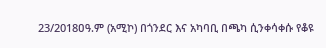23/2018ዐዓ.ም (አሚኮ) በጎንደር እና አካባቢ በጫካ ሲንቀሳቀሱ የቆዩ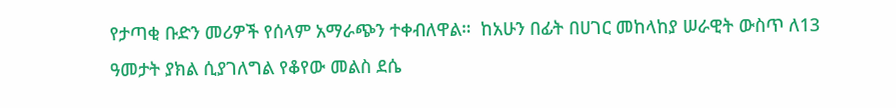የታጣቂ ቡድን መሪዎች የሰላም አማራጭን ተቀብለዋል።  ከአሁን በፊት በሀገር መከላከያ ሠራዊት ውስጥ ለ13 ዓመታት ያክል ሲያገለግል የቆየው መልስ ደሴ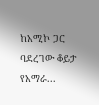ከአሚኮ ጋር ባደረገው ቆይታ የአማራ...